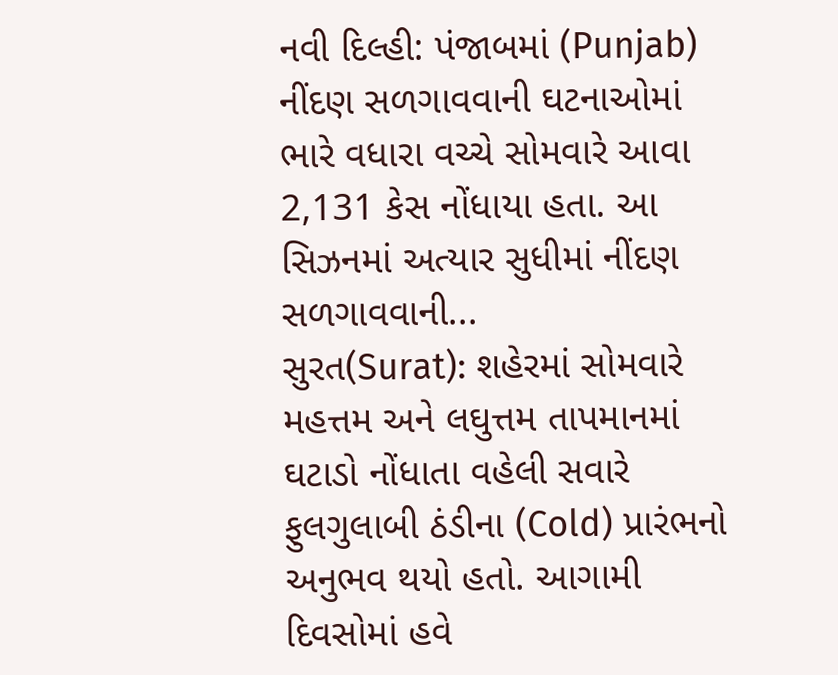નવી દિલ્હી: પંજાબમાં (Punjab) નીંદણ સળગાવવાની ઘટનાઓમાં ભારે વધારા વચ્ચે સોમવારે આવા 2,131 કેસ નોંધાયા હતા. આ સિઝનમાં અત્યાર સુધીમાં નીંદણ સળગાવવાની...
સુરત(Surat): શહેરમાં સોમવારે મહત્તમ અને લઘુત્તમ તાપમાનમાં ઘટાડો નોંધાતા વહેલી સવારે ફુલગુલાબી ઠંડીના (Cold) પ્રારંભનો અનુભવ થયો હતો. આગામી દિવસોમાં હવે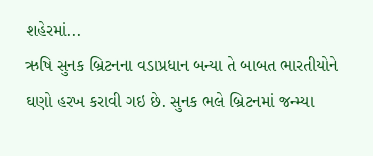શહેરમાં...
ઋષિ સુનક બ્રિટનના વડાપ્રધાન બન્યા તે બાબત ભારતીયોને ઘણો હરખ કરાવી ગઇ છે. સુનક ભલે બ્રિટનમાં જન્મ્યા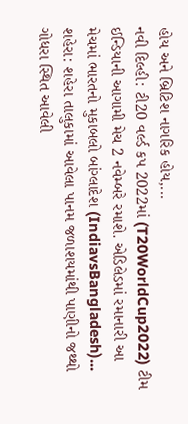હોય અને બ્રિટિશ નાગરિક હોય,...
નવી દિલ્હી: ટી20 વર્લ્ડ કપ 2022માં (T20WorldCup2022) ટીમ ઈન્ડિયાની આગામી મેચ 2 નવેમ્બરે રમાશે. એડિલેડમાં રમાનારી આ મેચમાં ભારતનો મુકાબલો બાંગ્લાદેશ (IndiavsBangladesh)...
શહેરા: શહેરા તાલુકામાં આવેલા પાનમ જળાશયમાંથી પાણીનો જથ્થો ગોધરા સ્થિત આવેલી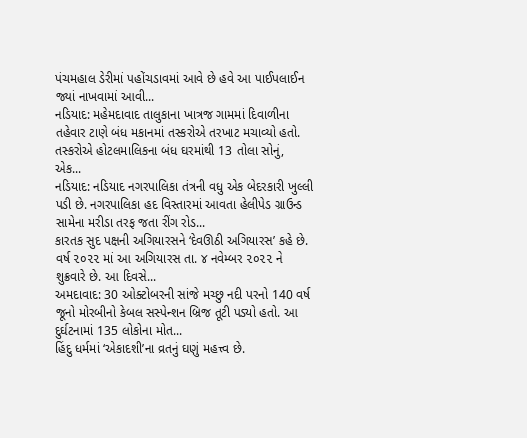પંચમહાલ ડેરીમાં પહોંચડાવમાં આવે છે હવે આ પાઈપલાઈન જ્યાં નાખવામાં આવી...
નડિયાદ: મહેમદાવાદ તાલુકાના ખાત્રજ ગામમાં દિવાળીના તહેવાર ટાણે બંધ મકાનમાં તસ્કરોએ તરખાટ મચાવ્યો હતો. તસ્કરોએ હોટલમાલિકના બંધ ઘરમાંથી 13 તોલા સોનું, એક...
નડિયાદ: નડિયાદ નગરપાલિકા તંત્રની વધુ એક બેદરકારી ખુલ્લી પડી છે. નગરપાલિકા હદ વિસ્તારમાં આવતા હેલીપેડ ગ્રાઉન્ડ સામેના મરીડા તરફ જતા રીંગ રોડ...
કારતક સુદ પક્ષની અગિયારસને ‘દેવઊઠી અગિયારસ’ કહે છે. વર્ષ ૨૦૨૨ માં આ અગિયારસ તા. ૪ નવેમ્બર ૨૦૨૨ ને શુક્રવારે છે. આ દિવસે...
અમદાવાદ: 30 ઓક્ટોબરની સાંજે મચ્છુ નદી પરનો 140 વર્ષ જૂનો મોરબીનો કેબલ સસ્પેન્શન બ્રિજ તૂટી પડ્યો હતો. આ દુર્ઘટનામાં 135 લોકોના મોત...
હિંદુ ધર્મમાં ‘એકાદશી’ના વ્રતનું ઘણું મહત્ત્વ છે.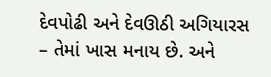દેવપોઢી અને દેવઊઠી અગિયારસ – તેમાં ખાસ મનાય છે. અને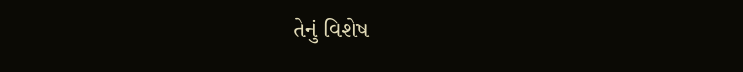તેનું વિશેષ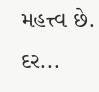મહત્ત્વ છે. દર...